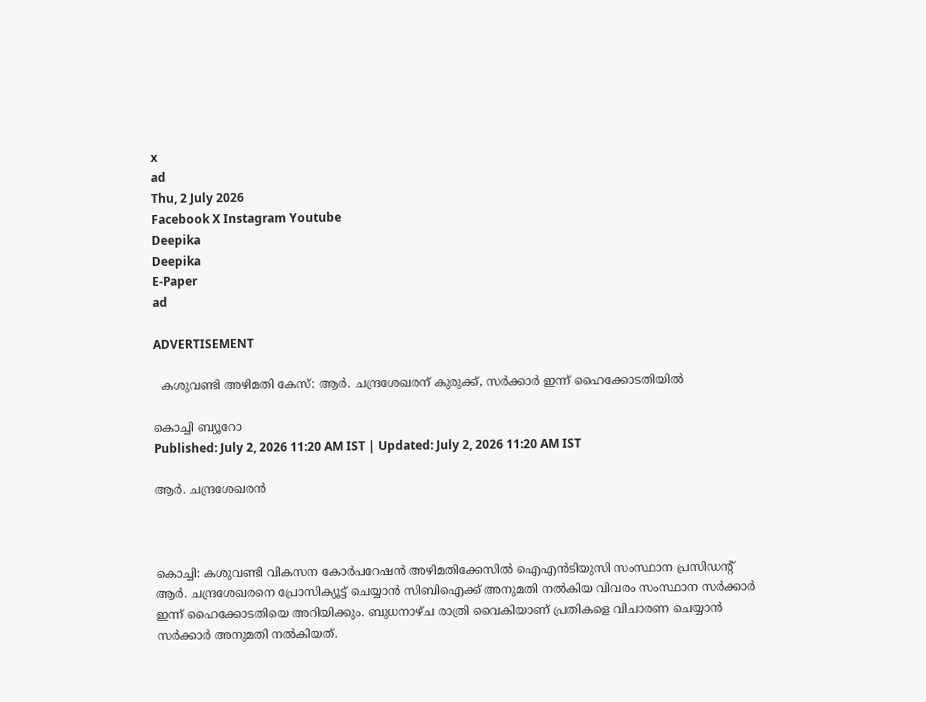x
ad
Thu, 2 July 2026
Facebook X Instagram Youtube
Deepika
Deepika
E-Paper
ad

ADVERTISEMENT

  കശുവണ്ടി അഴിമതി കേസ്: ആര്‍. ചന്ദ്രശേഖരന് കുരുക്ക്, സര്‍ക്കാര്‍ ഇന്ന് ഹൈക്കോടതിയില്‍

കൊച്ചി ബ്യൂറോ
Published: July 2, 2026 11:20 AM IST | Updated: July 2, 2026 11:20 AM IST

ആര്‍. ചന്ദ്രശേഖരൻ



കൊച്ചി: കശുവണ്ടി വികസന കോര്‍പറേഷന്‍ അഴിമതിക്കേസില്‍ ഐഎന്‍ടിയുസി സംസ്ഥാന പ്രസിഡന്‍റ് ആര്‍. ചന്ദ്രശേഖരനെ പ്രോസിക്യൂട്ട് ചെയ്യാന്‍ സിബിഐക്ക് അനുമതി നല്‍കിയ വിവരം സംസ്ഥാന സര്‍ക്കാര്‍ ഇന്ന് ഹൈക്കോടതിയെ അറിയിക്കും. ബുധനാഴ്ച രാത്രി വൈകിയാണ് പ്രതികളെ വിചാരണ ചെയ്യാന്‍ സര്‍ക്കാര്‍ അനുമതി നല്‍കിയത്.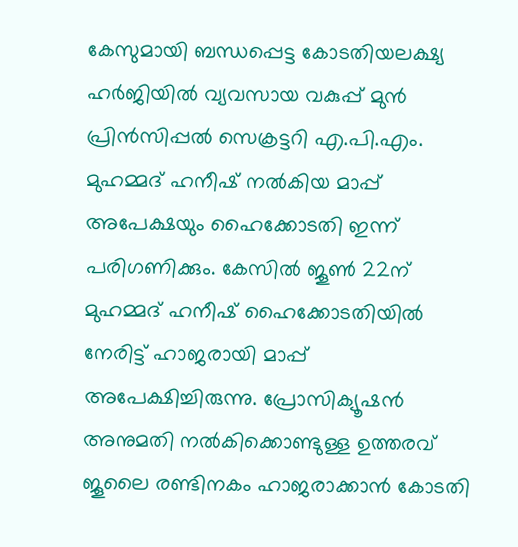കേസുമായി ബന്ധപ്പെട്ട കോടതിയലക്ഷ്യ ഹര്‍ജിയില്‍ വ്യവസായ വകുപ്പ് മുന്‍ പ്രിന്‍സിപ്പല്‍ സെക്രട്ടറി എ.പി.എം. മുഹമ്മദ് ഹനീഷ് നല്‍കിയ മാപ്പ് അപേക്ഷയും ഹൈക്കോടതി ഇന്ന് പരിഗണിക്കും. കേസില്‍ ജൂണ്‍ 22ന് മുഹമ്മദ് ഹനീഷ് ഹൈക്കോടതിയില്‍ നേരിട്ട് ഹാജരായി മാപ്പ് അപേക്ഷിച്ചിരുന്നു. പ്രോസിക്യൂഷന്‍ അനുമതി നല്‍കിക്കൊണ്ടുള്ള ഉത്തരവ് ജൂലൈ രണ്ടിനകം ഹാജരാക്കാന്‍ കോടതി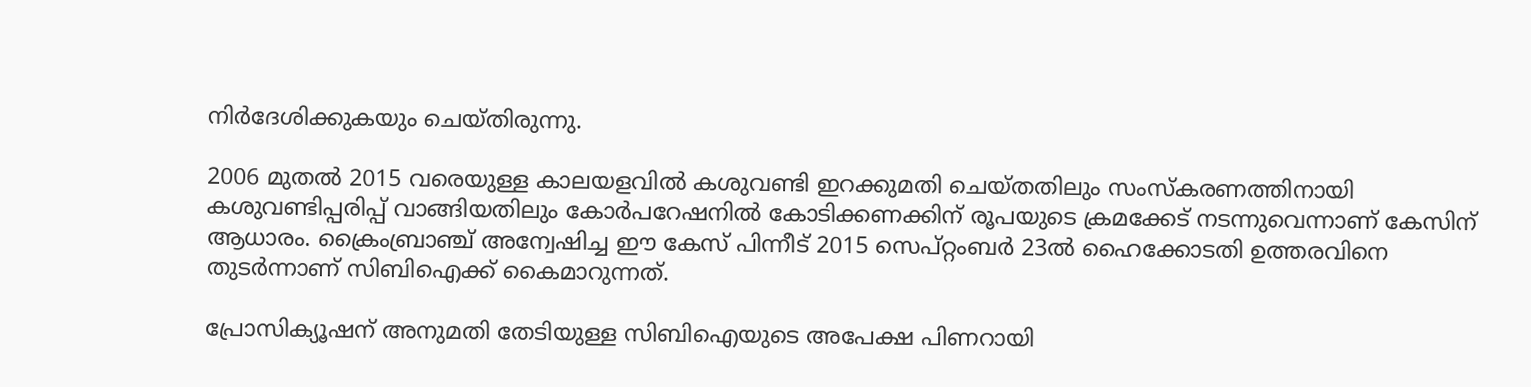നിര്‍ദേശിക്കുകയും ചെയ്തിരുന്നു.

2006 മുതല്‍ 2015 വരെയുള്ള കാലയളവില്‍ കശുവണ്ടി ഇറക്കുമതി ചെയ്തതിലും സംസ്‌കരണത്തിനായി കശുവണ്ടിപ്പരിപ്പ് വാങ്ങിയതിലും കോര്‍പറേഷനില്‍ കോടിക്കണക്കിന് രൂപയുടെ ക്രമക്കേട് നടന്നുവെന്നാണ് കേസിന് ആധാരം. ക്രൈംബ്രാഞ്ച് അന്വേഷിച്ച ഈ കേസ് പിന്നീട് 2015 സെപ്റ്റംബര്‍ 23ല്‍ ഹൈക്കോടതി ഉത്തരവിനെ തുടര്‍ന്നാണ് സിബിഐക്ക് കൈമാറുന്നത്.

പ്രോസിക്യൂഷന് അനുമതി തേടിയുള്ള സിബിഐയുടെ അപേക്ഷ പിണറായി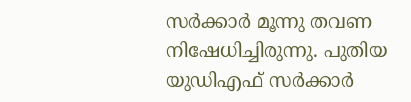സര്‍ക്കാര്‍ മൂന്നു തവണ നിഷേധിച്ചിരുന്നു. പുതിയ യുഡിഎഫ് സര്‍ക്കാര്‍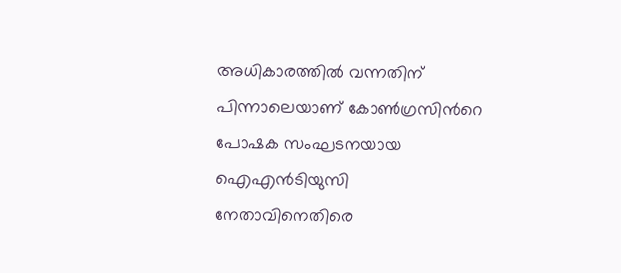അധികാരത്തില്‍ വന്നതിന് പിന്നാലെയാണ് കോണ്‍ഗ്രസിന്‍റെ പോഷക സംഘടനയായ ഐഎന്‍ടിയുസി നേതാവിനെതിരെ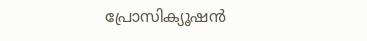പ്രോസിക്യൂഷന്‍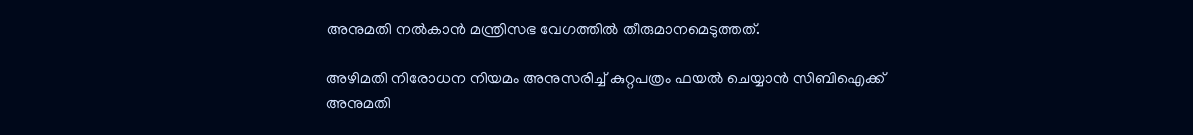അനുമതി നല്‍കാന്‍ മന്ത്രിസഭ വേഗത്തില്‍ തീരുമാനമെടുത്തത്.

അഴിമതി നിരോധന നിയമം അനുസരിച്ച് കുറ്റപത്രം ഫയല്‍ ചെയ്യാന്‍ സിബിഐക്ക് അനുമതി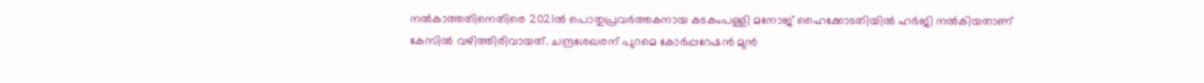നല്‍കാത്തതിനെതിരെ 2021ല്‍ പൊതുപ്രവര്‍ത്തകനായ കടകംപള്ളി മനോജ് ഹൈക്കോടതിയില്‍ ഹര്‍ജി നല്‍കിയതാണ് കേസില്‍ വഴിത്തിരിവായത്. ചന്ദ്രശേഖരന് പുറമെ കോര്‍പ്പറേഷന്‍ മുന്‍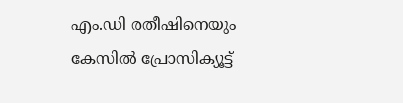എം.ഡി രതീഷിനെയും കേസില്‍ പ്രോസിക്യൂട്ട്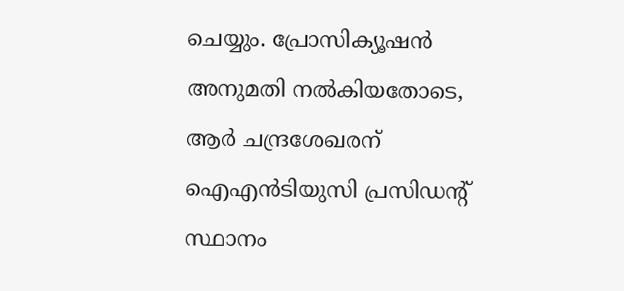ചെയ്യും. പ്രോസിക്യൂഷന്‍ അനുമതി നല്‍കിയതോടെ, ആര്‍ ചന്ദ്രശേഖരന് ഐഎന്‍ടിയുസി പ്രസിഡന്‍റ് സ്ഥാനം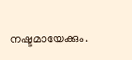നഷ്ടമായേക്കും.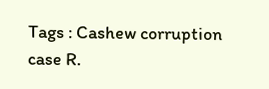Tags : Cashew corruption case R.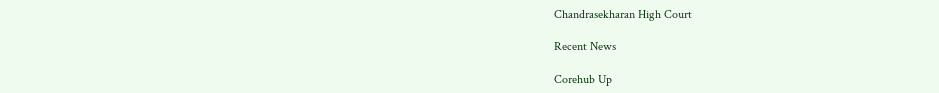Chandrasekharan High Court

Recent News

Corehub Up